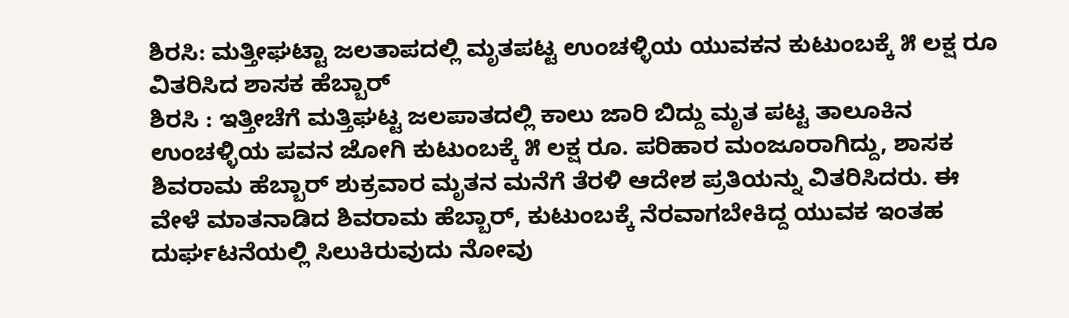ಶಿರಸಿ: ಮತ್ತೀಘಟ್ಟಾ ಜಲತಾಪದಲ್ಲಿ ಮೃತಪಟ್ಟ ಉಂಚಳ್ಳಿಯ ಯುವಕನ ಕುಟುಂಬಕ್ಕೆ ೫ ಲಕ್ಷ ರೂ ವಿತರಿಸಿದ ಶಾಸಕ ಹೆಬ್ಬಾರ್
ಶಿರಸಿ : ಇತ್ತೀಚೆಗೆ ಮತ್ತಿಘಟ್ಟ ಜಲಪಾತದಲ್ಲಿ ಕಾಲು ಜಾರಿ ಬಿದ್ದು ಮೃತ ಪಟ್ಟ ತಾಲೂಕಿನ ಉಂಚಳ್ಳಿಯ ಪವನ ಜೋಗಿ ಕುಟುಂಬಕ್ಕೆ ೫ ಲಕ್ಷ ರೂ. ಪರಿಹಾರ ಮಂಜೂರಾಗಿದ್ದು, ಶಾಸಕ ಶಿವರಾಮ ಹೆಬ್ಬಾರ್ ಶುಕ್ರವಾರ ಮೃತನ ಮನೆಗೆ ತೆರಳಿ ಆದೇಶ ಪ್ರತಿಯನ್ನು ವಿತರಿಸಿದರು. ಈ ವೇಳೆ ಮಾತನಾಡಿದ ಶಿವರಾಮ ಹೆಬ್ಬಾರ್, ಕುಟುಂಬಕ್ಕೆ ನೆರವಾಗಬೇಕಿದ್ದ ಯುವಕ ಇಂತಹ ದುರ್ಘಟನೆಯಲ್ಲಿ ಸಿಲುಕಿರುವುದು ನೋವು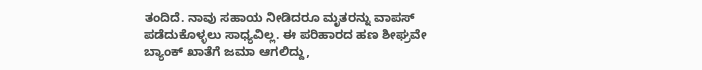ತಂದಿದೆ. ನಾವು ಸಹಾಯ ನೀಡಿದರೂ ಮೃತರನ್ನು ವಾಪಸ್ ಪಡೆದುಕೊಳ್ಳಲು ಸಾಧ್ಯವಿಲ್ಲ. ಈ ಪರಿಹಾರದ ಹಣ ಶೀಘ್ರವೇ ಬ್ಯಾಂಕ್ ಖಾತೆಗೆ ಜಮಾ ಆಗಲಿದ್ದು,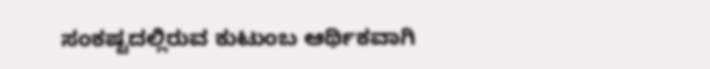ಸಂಕಷ್ಟದಲ್ಲಿರುವ ಕುಟುಂಬ ಆರ್ಥಿಕವಾಗಿ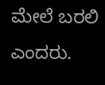ಮೇಲೆ ಬರಲಿ ಎಂದರು.